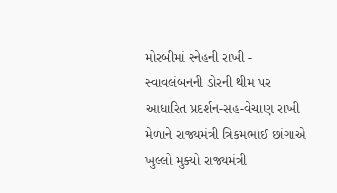મોરબીમાં સ્નેહની રાખી - સ્વાવલંબનની ડોરની થીમ પર આધારિત પ્રદર્શન-સહ-વેચાણ રાખી મેળાને રાજ્યમંત્રી ત્રિકમભાઈ છાંગાએ ખુલ્લો મુક્યો રાજ્યમંત્રી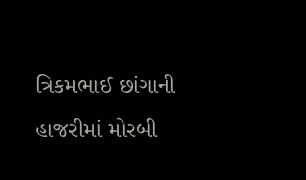ત્રિકમભાઈ છાંગાની હાજરીમાં મોરબી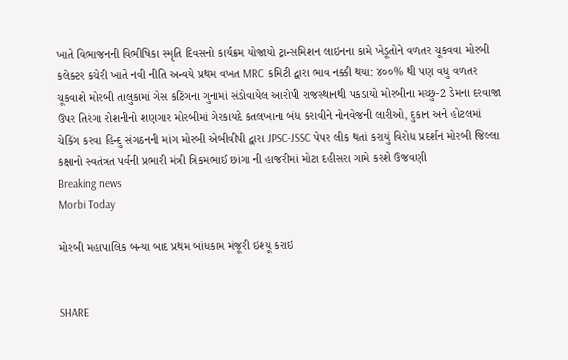ખાતે વિભાજનની વિભીષિકા સ્મૃતિ દિવસનો કાર્યક્રમ યોજાયો ટ્રાન્સમિશન લાઇનના કામે ખેડૂતોને વળતર ચૂકવવા મોરબી કલેક્ટર કચેરી ખાતે નવી નીતિ અન્વયે પ્રથમ વખત MRC કમિટી દ્વારા ભાવ નક્કી થયા: ૪૦૦% થી પણ વધુ વળતર ચૂકવાશે મોરબી તાલુકામાં ગેસ કટિંગના ગુનામાં સંડોવાયેલ આરોપી રાજસ્થાનથી પકડાયો મોરબીના મચ્છુ-2 ડેમના દરવાજા ઉપર તિરંગા રોશનીનો શણગાર મોરબીમાં ગેરકાયદે કતલખાના બંધ કરાવીને નોનવેજની લારીઓ, દુકાન અને હોટલમાં ચેકિંગ કરવા હિન્દુ સંગઠનની માંગ મોરબી એબીવીપી દ્વારા JPSC-JSSC પેપર લીક થતાં કરાયું વિરોધ પ્રદર્શન મોરબી જિલ્લા કક્ષાનો સ્વતંત્રત પર્વની પ્રભારી મંત્રી ત્રિકમભાઈ છાંગા ની હાજરીમાં મોટા દહીસરા ગામે કરશે ઉજવણી
Breaking news
Morbi Today

મોરબી મહાપાલિક બન્યા બાદ પ્રથમ બાંધકામ મંજૂરી ઇશ્યૂ કરાઇ


SHARE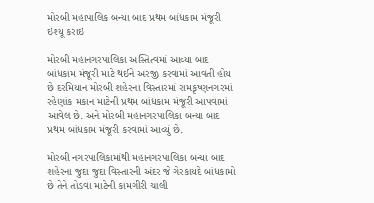મોરબી મહાપાલિક બન્યા બાદ પ્રથમ બાંધકામ મંજૂરી ઇશ્યૂ કરાઇ

મોરબી મહાનગરપાલિકા અસ્તિત્વમાં આવ્યા બાદ બાંધકામ મંજૂરી માટે થઈને અરજી કરવામાં આવતી હોય છે દરમિયાન મોરબી શહેરના વિસ્તારમાં રામકૃષ્ણનગરમાં રહેણાંક મકાન માટેની પ્રથમ બાંધકામ મંજૂરી આપવામાં આવેલ છે. અને મોરબી મહાનગરપાલિકા બન્યા બાદ પ્રથમ બાંધકામ મંજૂરી કરવામાં આવ્યું છે.

મોરબી નગરપાલિકામાંથી મહાનગરપાલિકા બન્યા બાદ શહેરના જુદા જુદા વિસ્તારની અંદર જે ગેરકાયદે બાંધકામો છે તેને તોડવા માટેની કામગીરી ચાલી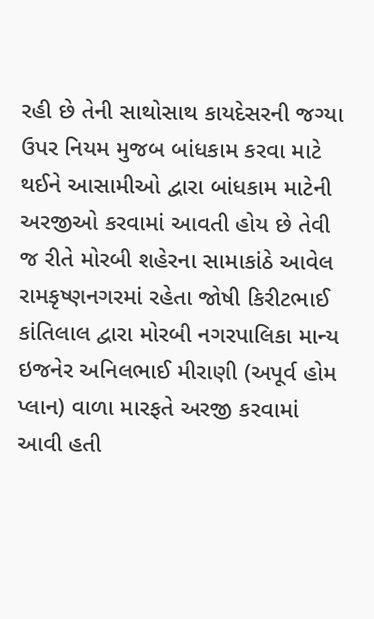રહી છે તેની સાથોસાથ કાયદેસરની જગ્યા ઉપર નિયમ મુજબ બાંધકામ કરવા માટે થઈને આસામીઓ દ્વારા બાંધકામ માટેની અરજીઓ કરવામાં આવતી હોય છે તેવી જ રીતે મોરબી શહેરના સામાકાંઠે આવેલ રામકૃષ્ણનગરમાં રહેતા જોષી કિરીટભાઈ કાંતિલાલ દ્વારા મોરબી નગરપાલિકા માન્ય ઇજનેર અનિલભાઈ મીરાણી (અપૂર્વ હોમ પ્લાન) વાળા મારફતે અરજી કરવામાં આવી હતી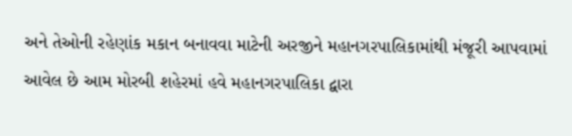અને તેઓની રહેણાંક મકાન બનાવવા માટેની અરજીને મહાનગરપાલિકામાંથી મંજૂરી આપવામાં આવેલ છે આમ મોરબી શહેરમાં હવે મહાનગરપાલિકા દ્વારા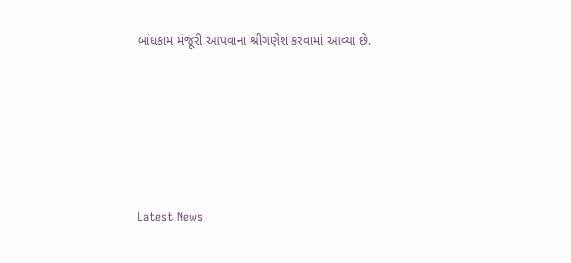બાંધકામ મંજૂરી આપવાના શ્રીગણેશ કરવામાં આવ્યા છે.






Latest News